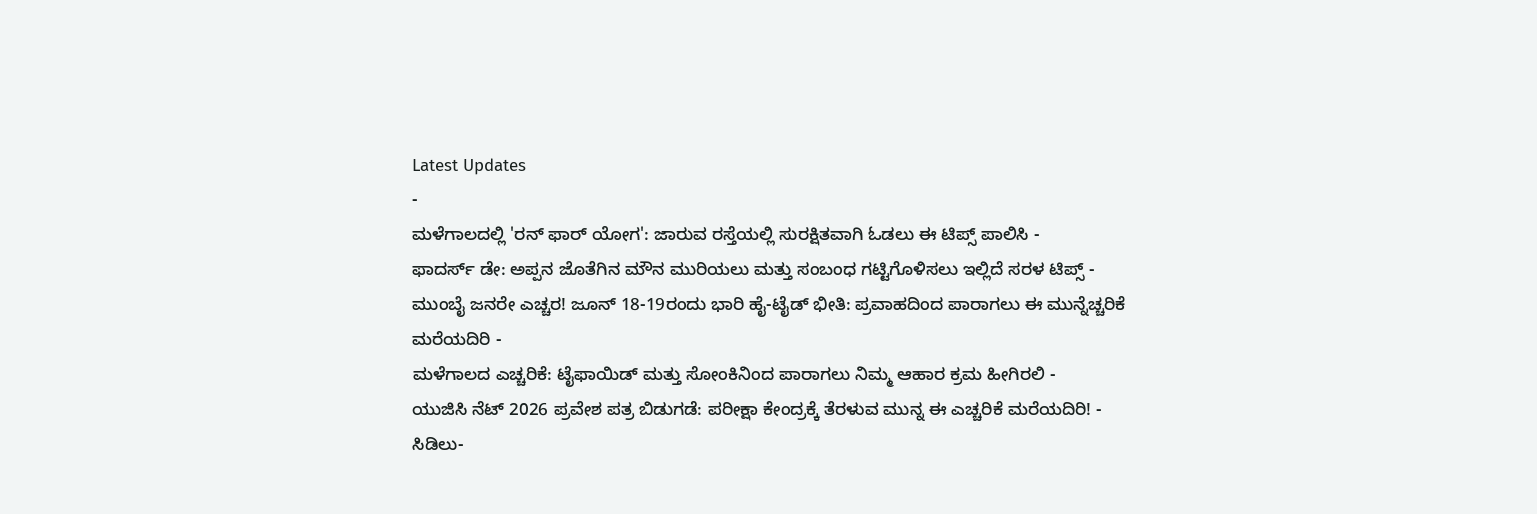Latest Updates
-
ಮಳೆಗಾಲದಲ್ಲಿ 'ರನ್ ಫಾರ್ ಯೋಗ': ಜಾರುವ ರಸ್ತೆಯಲ್ಲಿ ಸುರಕ್ಷಿತವಾಗಿ ಓಡಲು ಈ ಟಿಪ್ಸ್ ಪಾಲಿಸಿ -
ಫಾದರ್ಸ್ ಡೇ: ಅಪ್ಪನ ಜೊತೆಗಿನ ಮೌನ ಮುರಿಯಲು ಮತ್ತು ಸಂಬಂಧ ಗಟ್ಟಿಗೊಳಿಸಲು ಇಲ್ಲಿದೆ ಸರಳ ಟಿಪ್ಸ್ -
ಮುಂಬೈ ಜನರೇ ಎಚ್ಚರ! ಜೂನ್ 18-19ರಂದು ಭಾರಿ ಹೈ-ಟೈಡ್ ಭೀತಿ: ಪ್ರವಾಹದಿಂದ ಪಾರಾಗಲು ಈ ಮುನ್ನೆಚ್ಚರಿಕೆ ಮರೆಯದಿರಿ -
ಮಳೆಗಾಲದ ಎಚ್ಚರಿಕೆ: ಟೈಫಾಯಿಡ್ ಮತ್ತು ಸೋಂಕಿನಿಂದ ಪಾರಾಗಲು ನಿಮ್ಮ ಆಹಾರ ಕ್ರಮ ಹೀಗಿರಲಿ -
ಯುಜಿಸಿ ನೆಟ್ 2026 ಪ್ರವೇಶ ಪತ್ರ ಬಿಡುಗಡೆ: ಪರೀಕ್ಷಾ ಕೇಂದ್ರಕ್ಕೆ ತೆರಳುವ ಮುನ್ನ ಈ ಎಚ್ಚರಿಕೆ ಮರೆಯದಿರಿ! -
ಸಿಡಿಲು-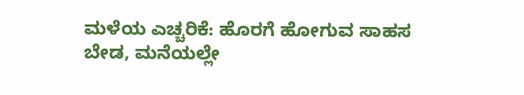ಮಳೆಯ ಎಚ್ಚರಿಕೆ: ಹೊರಗೆ ಹೋಗುವ ಸಾಹಸ ಬೇಡ, ಮನೆಯಲ್ಲೇ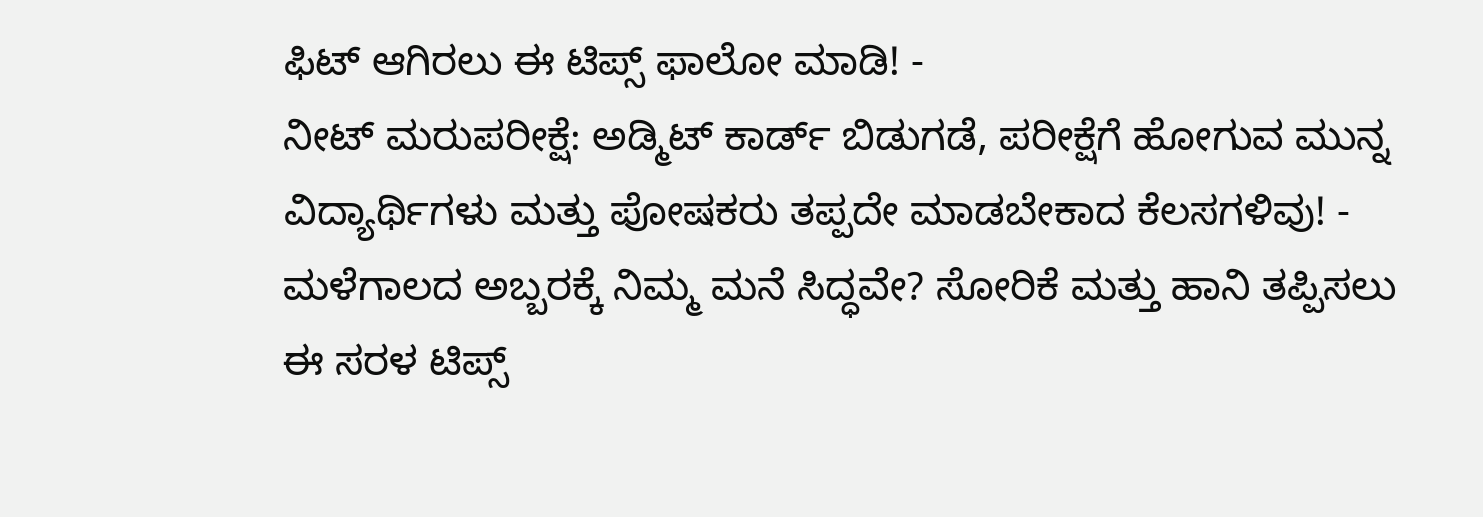ಫಿಟ್ ಆಗಿರಲು ಈ ಟಿಪ್ಸ್ ಫಾಲೋ ಮಾಡಿ! -
ನೀಟ್ ಮರುಪರೀಕ್ಷೆ: ಅಡ್ಮಿಟ್ ಕಾರ್ಡ್ ಬಿಡುಗಡೆ, ಪರೀಕ್ಷೆಗೆ ಹೋಗುವ ಮುನ್ನ ವಿದ್ಯಾರ್ಥಿಗಳು ಮತ್ತು ಪೋಷಕರು ತಪ್ಪದೇ ಮಾಡಬೇಕಾದ ಕೆಲಸಗಳಿವು! -
ಮಳೆಗಾಲದ ಅಬ್ಬರಕ್ಕೆ ನಿಮ್ಮ ಮನೆ ಸಿದ್ಧವೇ? ಸೋರಿಕೆ ಮತ್ತು ಹಾನಿ ತಪ್ಪಿಸಲು ಈ ಸರಳ ಟಿಪ್ಸ್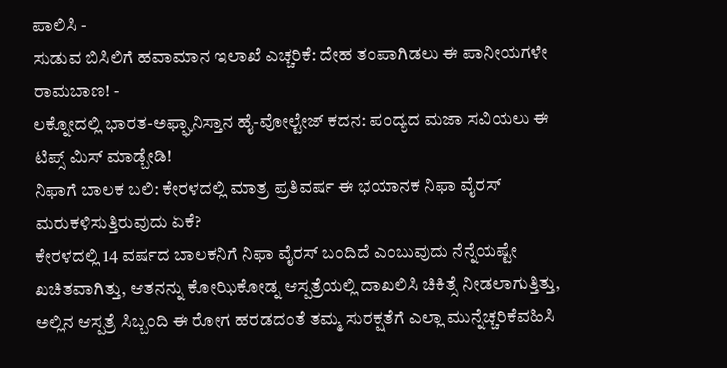ಪಾಲಿಸಿ -
ಸುಡುವ ಬಿಸಿಲಿಗೆ ಹವಾಮಾನ ಇಲಾಖೆ ಎಚ್ಚರಿಕೆ: ದೇಹ ತಂಪಾಗಿಡಲು ಈ ಪಾನೀಯಗಳೇ ರಾಮಬಾಣ! -
ಲಕ್ನೋದಲ್ಲಿ ಭಾರತ-ಅಫ್ಘಾನಿಸ್ತಾನ ಹೈ-ವೋಲ್ಟೇಜ್ ಕದನ: ಪಂದ್ಯದ ಮಜಾ ಸವಿಯಲು ಈ ಟಿಪ್ಸ್ ಮಿಸ್ ಮಾಡ್ಬೇಡಿ!
ನಿಫಾಗೆ ಬಾಲಕ ಬಲಿ: ಕೇರಳದಲ್ಲಿ ಮಾತ್ರ ಪ್ರತಿವರ್ಷ ಈ ಭಯಾನಕ ನಿಫಾ ವೈರಸ್ ಮರುಕಳಿಸುತ್ತಿರುವುದು ಏಕೆ?
ಕೇರಳದಲ್ಲಿ 14 ವರ್ಷದ ಬಾಲಕನಿಗೆ ನಿಫಾ ವೈರಸ್ ಬಂದಿದೆ ಎಂಬುವುದು ನೆನ್ನೆಯಷ್ಟೇ ಖಚಿತವಾಗಿತ್ತು, ಆತನನ್ನು ಕೋಝಿಕೋಡ್ನ ಆಸ್ಪತ್ರೆಯಲ್ಲಿ ದಾಖಲಿಸಿ ಚಿಕಿತ್ಸೆ ನೀಡಲಾಗುತ್ತಿತ್ತು, ಅಲ್ಲಿನ ಆಸ್ಪತ್ರೆ ಸಿಬ್ಬಂದಿ ಈ ರೋಗ ಹರಡದಂತೆ ತಮ್ಮ ಸುರಕ್ಷತೆಗೆ ಎಲ್ಲಾ ಮುನ್ನೆಚ್ಚರಿಕೆವಹಿಸಿ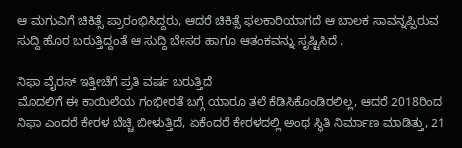ಆ ಮಗುವಿಗೆ ಚಿಕಿತ್ಸೆ ಪ್ರಾರಂಭಿಸಿದ್ದರು, ಆದರೆ ಚಿಕಿತ್ಸೆ ಫಲಕಾರಿಯಾಗದೆ ಆ ಬಾಲಕ ಸಾವನ್ನಪ್ಪಿರುವ ಸುದ್ದಿ ಹೊರ ಬರುತ್ತಿದ್ದಂತೆ ಆ ಸುದ್ದಿ ಬೇಸರ ಹಾಗೂ ಆತಂಕವನ್ನು ಸೃಷ್ಟಿಸಿದೆ .

ನಿಫಾ ವೈರಸ್ ಇತ್ತೀಚೆಗೆ ಪ್ರತಿ ವರ್ಷ ಬರುತ್ತಿದೆ
ಮೊದಲಿಗೆ ಈ ಕಾಯಿಲೆಯ ಗಂಭೀರತೆ ಬಗ್ಗೆ ಯಾರೂ ತಲೆ ಕೆಡಿಸಿಕೊಂಡಿರಲಿಲ್ಲ, ಆದರೆ 2018ರಿಂದ ನಿಫಾ ಎಂದರೆ ಕೇರಳ ಬೆಚ್ಚಿ ಬೀಳುತ್ತಿದೆ, ಏಕೆಂದರೆ ಕೇರಳದಲ್ಲಿ ಅಂಥ ಸ್ಥಿತಿ ನಿರ್ಮಾಣ ಮಾಡಿತ್ತು, 21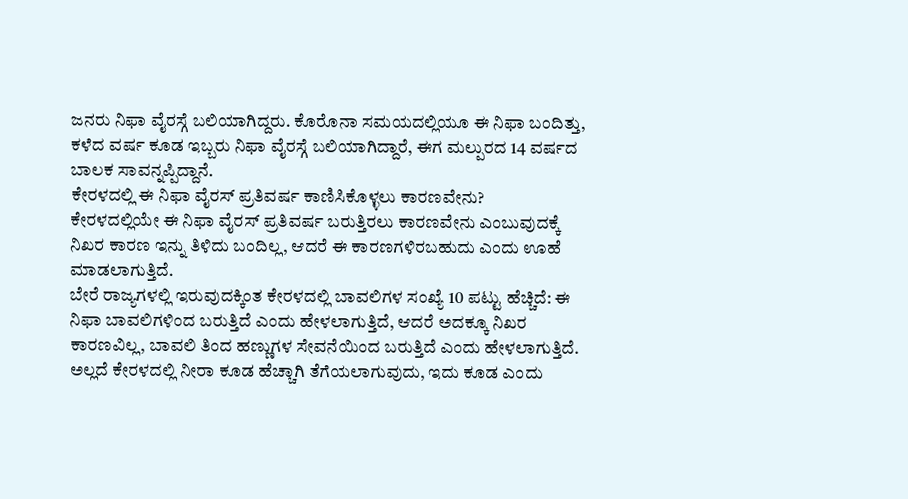ಜನರು ನಿಫಾ ವೈರಸ್ಗೆ ಬಲಿಯಾಗಿದ್ದರು. ಕೊರೊನಾ ಸಮಯದಲ್ಲಿಯೂ ಈ ನಿಫಾ ಬಂದಿತ್ತು, ಕಳೆದ ವರ್ಷ ಕೂಡ ಇಬ್ಬರು ನಿಫಾ ವೈರಸ್ಗೆ ಬಲಿಯಾಗಿದ್ದಾರೆ, ಈಗ ಮಲ್ಪುರದ 14 ವರ್ಷದ ಬಾಲಕ ಸಾವನ್ನಪ್ಪಿದ್ದಾನೆ.
ಕೇರಳದಲ್ಲಿ ಈ ನಿಫಾ ವೈರಸ್ ಪ್ರತಿವರ್ಷ ಕಾಣಿಸಿಕೊಳ್ಳಲು ಕಾರಣವೇನು?
ಕೇರಳದಲ್ಲಿಯೇ ಈ ನಿಫಾ ವೈರಸ್ ಪ್ರತಿವರ್ಷ ಬರುತ್ತಿರಲು ಕಾರಣವೇನು ಎಂಬುವುದಕ್ಕೆ ನಿಖರ ಕಾರಣ ಇನ್ನು ತಿಳಿದು ಬಂದಿಲ್ಲ, ಆದರೆ ಈ ಕಾರಣಗಳಿರಬಹುದು ಎಂದು ಊಹೆ ಮಾಡಲಾಗುತ್ತಿದೆ.
ಬೇರೆ ರಾಜ್ಯಗಳಲ್ಲಿ ಇರುವುದಕ್ಕಿಂತ ಕೇರಳದಲ್ಲಿ ಬಾವಲಿಗಳ ಸಂಖ್ಯೆ 10 ಪಟ್ಟು ಹೆಚ್ಚಿದೆ: ಈ ನಿಫಾ ಬಾವಲಿಗಳಿಂದ ಬರುತ್ತಿದೆ ಎಂದು ಹೇಳಲಾಗುತ್ತಿದೆ, ಆದರೆ ಅದಕ್ಕೂ ನಿಖರ ಕಾರಣವಿಲ್ಲ, ಬಾವಲಿ ತಿಂದ ಹಣ್ಣುಗಳ ಸೇವನೆಯಿಂದ ಬರುತ್ತಿದೆ ಎಂದು ಹೇಳಲಾಗುತ್ತಿದೆ.
ಅಲ್ಲದೆ ಕೇರಳದಲ್ಲಿ ನೀರಾ ಕೂಡ ಹೆಚ್ಚಾಗಿ ತೆಗೆಯಲಾಗುವುದು, ಇದು ಕೂಡ ಎಂದು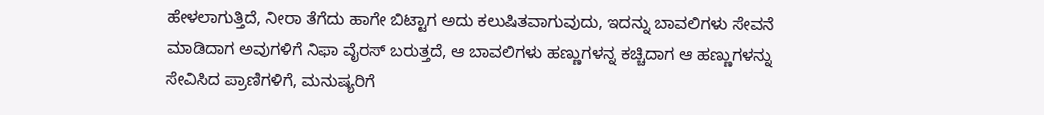ಹೇಳಲಾಗುತ್ತಿದೆ, ನೀರಾ ತೆಗೆದು ಹಾಗೇ ಬಿಟ್ಟಾಗ ಅದು ಕಲುಷಿತವಾಗುವುದು, ಇದನ್ನು ಬಾವಲಿಗಳು ಸೇವನೆ ಮಾಡಿದಾಗ ಅವುಗಳಿಗೆ ನಿಫಾ ವೈರಸ್ ಬರುತ್ತದೆ, ಆ ಬಾವಲಿಗಳು ಹಣ್ಣುಗಳನ್ನ ಕಚ್ಚಿದಾಗ ಆ ಹಣ್ಣುಗಳನ್ನು ಸೇವಿಸಿದ ಪ್ರಾಣಿಗಳಿಗೆ, ಮನುಷ್ಯರಿಗೆ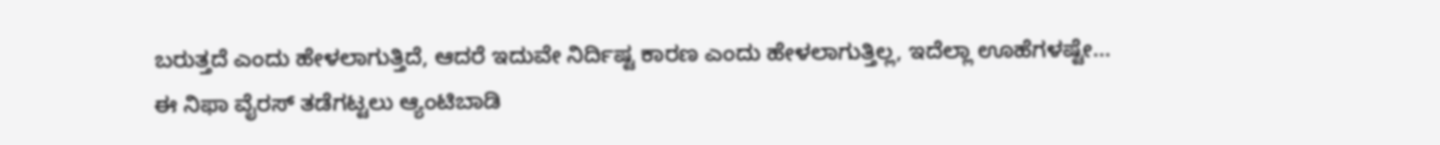ಬರುತ್ತದೆ ಎಂದು ಹೇಳಲಾಗುತ್ತಿದೆ, ಆದರೆ ಇದುವೇ ನಿರ್ದಿಷ್ಟ ಕಾರಣ ಎಂದು ಹೇಳಲಾಗುತ್ತಿಲ್ಲ, ಇದೆಲ್ಲಾ ಊಹೆಗಳಷ್ಟೇ...
ಈ ನಿಫಾ ವೈರಸ್ ತಡೆಗಟ್ಟಲು ಆ್ಯಂಟಿಬಾಡಿ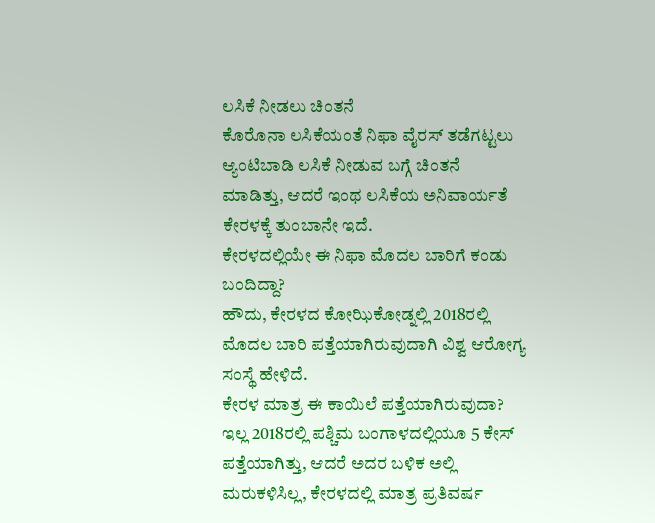ಲಸಿಕೆ ನೀಡಲು ಚಿಂತನೆ
ಕೊರೊನಾ ಲಸಿಕೆಯಂತೆ ನಿಫಾ ವೈರಸ್ ತಡೆಗಟ್ಟಲು ಆ್ಯಂಟಿಬಾಡಿ ಲಸಿಕೆ ನೀಡುವ ಬಗ್ಗೆ ಚಿಂತನೆ ಮಾಡಿತ್ತು, ಆದರೆ ಇಂಥ ಲಸಿಕೆಯ ಅನಿವಾರ್ಯತೆ ಕೇರಳಕ್ಕೆ ತುಂಬಾನೇ ಇದೆ.
ಕೇರಳದಲ್ಲಿಯೇ ಈ ನಿಫಾ ಮೊದಲ ಬಾರಿಗೆ ಕಂಡು ಬಂದಿದ್ದಾ?
ಹೌದು, ಕೇರಳದ ಕೋಝಿಕೋಡ್ನಲ್ಲಿ 2018ರಲ್ಲಿ ಮೊದಲ ಬಾರಿ ಪತ್ತೆಯಾಗಿರುವುದಾಗಿ ವಿಶ್ವ ಆರೋಗ್ಯ ಸಂಸ್ಥೆ ಹೇಳಿದೆ.
ಕೇರಳ ಮಾತ್ರ ಈ ಕಾಯಿಲೆ ಪತ್ತೆಯಾಗಿರುವುದಾ?
ಇಲ್ಲ 2018ರಲ್ಲಿ ಪಶ್ಚಿಮ ಬಂಗಾಳದಲ್ಲಿಯೂ 5 ಕೇಸ್ ಪತ್ತೆಯಾಗಿತ್ತು, ಆದರೆ ಅದರ ಬಳಿಕ ಅಲ್ಲಿ ಮರುಕಳಿಸಿಲ್ಲ, ಕೇರಳದಲ್ಲಿ ಮಾತ್ರ ಪ್ರತಿವರ್ಷ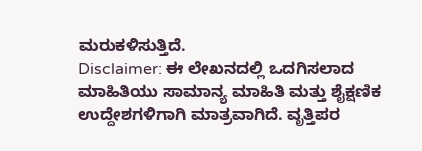ಮರುಕಳಿಸುತ್ತಿದೆ.
Disclaimer: ಈ ಲೇಖನದಲ್ಲಿ ಒದಗಿಸಲಾದ ಮಾಹಿತಿಯು ಸಾಮಾನ್ಯ ಮಾಹಿತಿ ಮತ್ತು ಶೈಕ್ಷಣಿಕ ಉದ್ದೇಶಗಳಿಗಾಗಿ ಮಾತ್ರವಾಗಿದೆ. ವೃತ್ತಿಪರ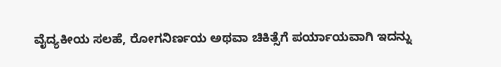ವೈದ್ಯಕೀಯ ಸಲಹೆ, ರೋಗನಿರ್ಣಯ ಅಥವಾ ಚಿಕಿತ್ಸೆಗೆ ಪರ್ಯಾಯವಾಗಿ ಇದನ್ನು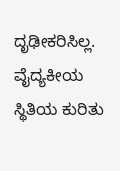ದೃಢೀಕರಿಸಿಲ್ಲ. ವೈದ್ಯಕೀಯ ಸ್ಥಿತಿಯ ಕುರಿತು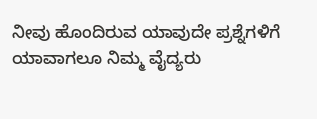ನೀವು ಹೊಂದಿರುವ ಯಾವುದೇ ಪ್ರಶ್ನೆಗಳಿಗೆ ಯಾವಾಗಲೂ ನಿಮ್ಮ ವೈದ್ಯರು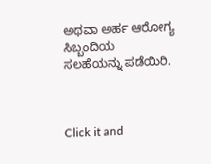ಅಥವಾ ಅರ್ಹ ಆರೋಗ್ಯ ಸಿಬ್ಬಂದಿಯ ಸಲಹೆಯನ್ನು ಪಡೆಯಿರಿ.



Click it and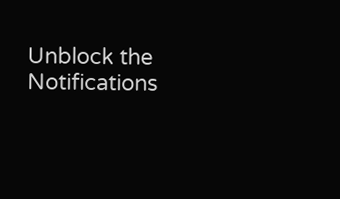Unblock the Notifications